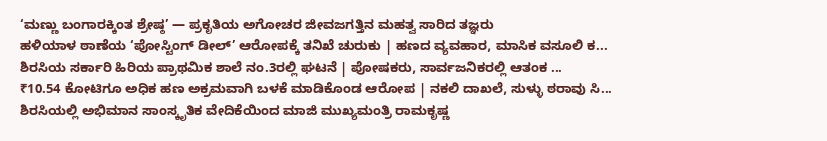‘ಮಣ್ಣು ಬಂಗಾರಕ್ಕಿಂತ ಶ್ರೇಷ್ಠ’ — ಪ್ರಕೃತಿಯ ಅಗೋಚರ ಜೀವಜಗತ್ತಿನ ಮಹತ್ವ ಸಾರಿದ ತಜ್ಞರು
ಹಳಿಯಾಳ ಠಾಣೆಯ ‘ಪೋಸ್ಟಿಂಗ್ ಡೀಲ್’ ಆರೋಪಕ್ಕೆ ತನಿಖೆ ಚುರುಕು | ಹಣದ ವ್ಯವಹಾರ, ಮಾಸಿಕ ವಸೂಲಿ ಕ...
ಶಿರಸಿಯ ಸರ್ಕಾರಿ ಹಿರಿಯ ಪ್ರಾಥಮಿಕ ಶಾಲೆ ನಂ.3ರಲ್ಲಿ ಘಟನೆ | ಪೋಷಕರು, ಸಾರ್ವಜನಿಕರಲ್ಲಿ ಆತಂಕ ...
₹10.54 ಕೋಟಿಗೂ ಅಧಿಕ ಹಣ ಅಕ್ರಮವಾಗಿ ಬಳಕೆ ಮಾಡಿಕೊಂಡ ಆರೋಪ | ನಕಲಿ ದಾಖಲೆ, ಸುಳ್ಳು ಠರಾವು ಸಿ...
ಶಿರಸಿಯಲ್ಲಿ ಅಭಿಮಾನ ಸಾಂಸ್ಕೃತಿಕ ವೇದಿಕೆಯಿಂದ ಮಾಜಿ ಮುಖ್ಯಮಂತ್ರಿ ರಾಮಕೃಷ್ಣ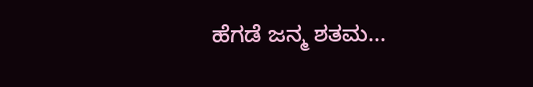ಹೆಗಡೆ ಜನ್ಮ ಶತಮ...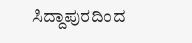ಸಿದ್ದಾಪುರದಿಂದ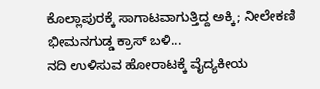ಕೊಲ್ಲಾಪುರಕ್ಕೆ ಸಾಗಾಟವಾಗುತ್ತಿದ್ದ ಅಕ್ಕಿ; ನೀಲೇಕಣಿ ಭೀಮನಗುಡ್ಡ ಕ್ರಾಸ್ ಬಳಿ...
ನದಿ ಉಳಿಸುವ ಹೋರಾಟಕ್ಕೆ ವೈದ್ಯಕೀಯ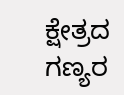ಕ್ಷೇತ್ರದ ಗಣ್ಯರ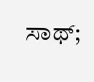ಸಾಥ್;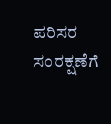ಪರಿಸರ ಸಂರಕ್ಷಣೆಗೆ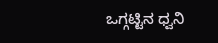ಒಗ್ಗಟ್ಟಿನ ಧ್ವನಿ